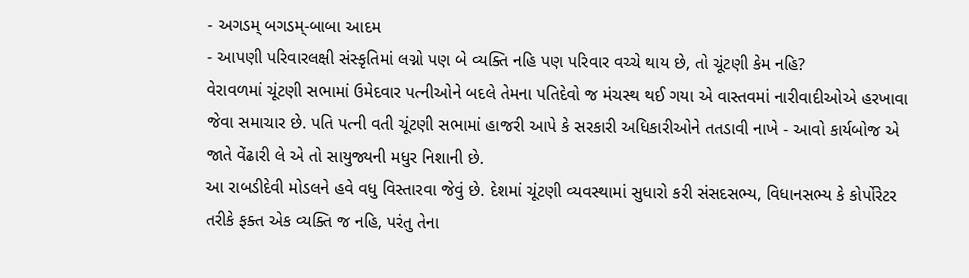- અગડમ્ બગડમ્-બાબા આદમ
- આપણી પરિવારલક્ષી સંસ્કૃતિમાં લગ્નો પણ બે વ્યક્તિ નહિ પણ પરિવાર વચ્ચે થાય છે, તો ચૂંટણી કેમ નહિ?
વેરાવળમાં ચૂંટણી સભામાં ઉમેદવાર પત્નીઓને બદલે તેમના પતિદેવો જ મંચસ્થ થઈ ગયા એ વાસ્તવમાં નારીવાદીઓએ હરખાવા જેવા સમાચાર છે. પતિ પત્ની વતી ચૂંટણી સભામાં હાજરી આપે કે સરકારી અધિકારીઓને તતડાવી નાખે - આવો કાર્યબોજ એ જાતે વેંઢારી લે એ તો સાયુજ્યની મધુર નિશાની છે.
આ રાબડીદેવી મોડલને હવે વધુ વિસ્તારવા જેવું છે. દેશમાં ચૂંટણી વ્યવસ્થામાં સુધારો કરી સંસદસભ્ય, વિધાનસભ્ય કે કોર્પોરેટર તરીકે ફક્ત એક વ્યક્તિ જ નહિ, પરંતુ તેના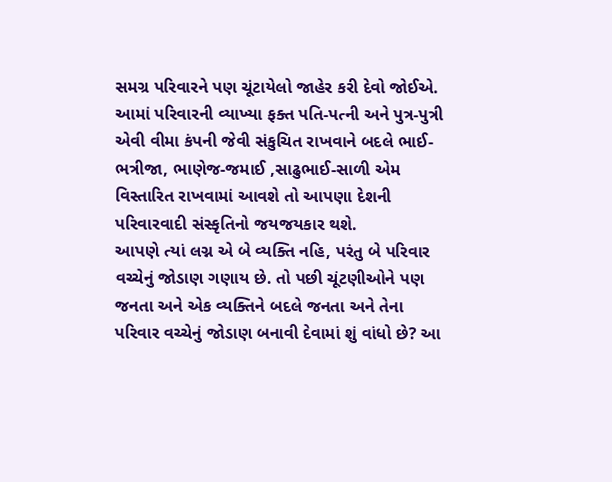સમગ્ર પરિવારને પણ ચૂંટાયેલો જાહેર કરી દેવો જોઈએ. આમાં પરિવારની વ્યાખ્યા ફક્ત પતિ-પત્ની અને પુત્ર-પુત્રી એવી વીમા કંપની જેવી સંકુચિત રાખવાને બદલે ભાઈ-ભત્રીજા, ભાણેજ-જમાઈ ,સાઢુભાઈ-સાળી એમ વિસ્તારિત રાખવામાં આવશે તો આપણા દેશની પરિવારવાદી સંસ્કૃતિનો જયજયકાર થશે.
આપણે ત્યાં લગ્ન એ બે વ્યક્તિ નહિ, પરંતુ બે પરિવાર વચ્ચેનું જોડાણ ગણાય છે. તો પછી ચૂંટણીઓને પણ જનતા અને એક વ્યક્તિને બદલે જનતા અને તેના પરિવાર વચ્ચેનું જોડાણ બનાવી દેવામાં શું વાંધો છે? આ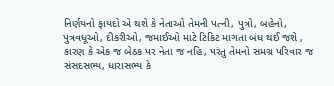નિર્ણયનો ફાયદો એ થશે કે નેતાઓ તેમની પત્ની, પુત્રો, બહેનો, પુત્રવધૂઓ, દીકરીઓ, જમાઈઓ માટે ટિકિટ માગતા બંધ થઈ જશે , કારણ કે એક જ બેઠક પર નેતા જ નહિ, પરંતુ તેમનો સમગ્ર પરિવાર જ સંસદસભ્ય, ધારાસભ્ય કે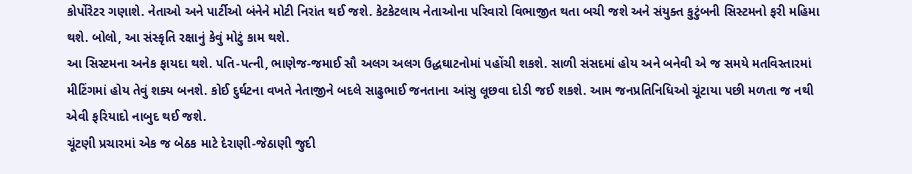કોર્પોરેટર ગણાશે. નેતાઓ અને પાર્ટીઓ બંનેને મોટી નિરાંત થઈ જશે. કેટકેટલાય નેતાઓના પરિવારો વિભાજીત થતા બચી જશે અને સંયુક્ત કુટુંબની સિસ્ટમનો ફરી મહિમા થશે. બોલો, આ સંસ્કૃતિ રક્ષાનું કેવું મોટું કામ થશે.
આ સિસ્ટમના અનેક ફાયદા થશે. પતિ-પત્ની, ભાણેજ-જમાઈ સૌ અલગ અલગ ઉદ્ધઘાટનોમાં પહોંચી શકશે. સાળી સંસદમાં હોય અને બનેવી એ જ સમયે મતવિસ્તારમાં મીટિંગમાં હોય તેવું શક્ય બનશે. કોઈ દુર્ઘટના વખતે નેતાજીને બદલે સાઢુભાઈ જનતાના આંસુ લૂછવા દોડી જઈ શકશે. આમ જનપ્રતિનિધિઓ ચૂંટાયા પછી મળતા જ નથી એવી ફરિયાદો નાબુદ થઈ જશે.
ચૂંટણી પ્રચારમાં એક જ બેઠક માટે દેરાણી-જેઠાણી જુદી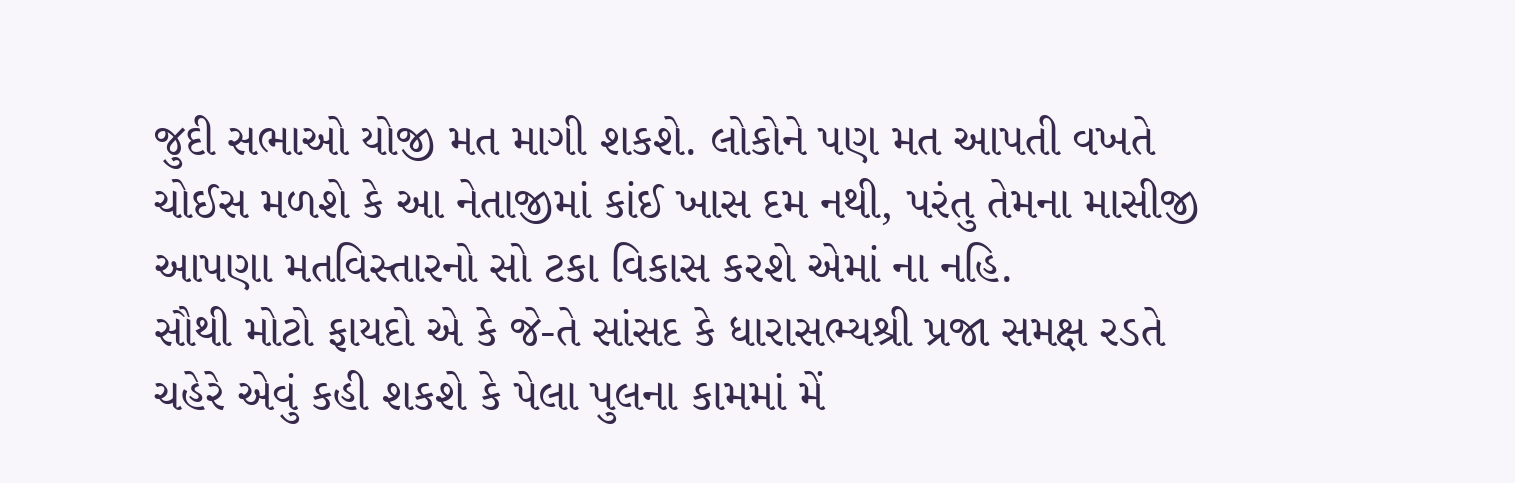જુદી સભાઓ યોજી મત માગી શકશે. લોકોને પણ મત આપતી વખતે ચોઈસ મળશે કે આ નેતાજીમાં કાંઈ ખાસ દમ નથી, પરંતુ તેમના માસીજી આપણા મતવિસ્તારનો સો ટકા વિકાસ કરશે એમાં ના નહિ.
સૌથી મોટો ફાયદો એ કે જે-તે સાંસદ કે ધારાસભ્યશ્રી પ્રજા સમક્ષ રડતે ચહેરે એવું કહી શકશે કે પેલા પુલના કામમાં મેં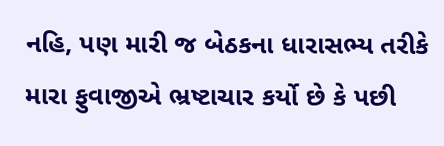નહિ, પણ મારી જ બેઠકના ધારાસભ્ય તરીકે મારા ફુવાજીએ ભ્રષ્ટાચાર કર્યો છે કે પછી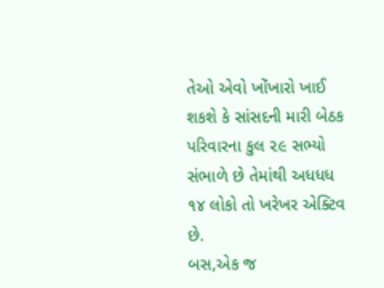તેઓ એવો ખોંખારો ખાઈ શકશે કે સાંસદની મારી બેઠક પરિવારના કુલ ૨૯ સભ્યો સંભાળે છે તેમાંથી અધધધ ૧૪ લોકો તો ખરેખર એક્ટિવ છે.
બસ,એક જ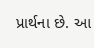પ્રાર્થના છે. આ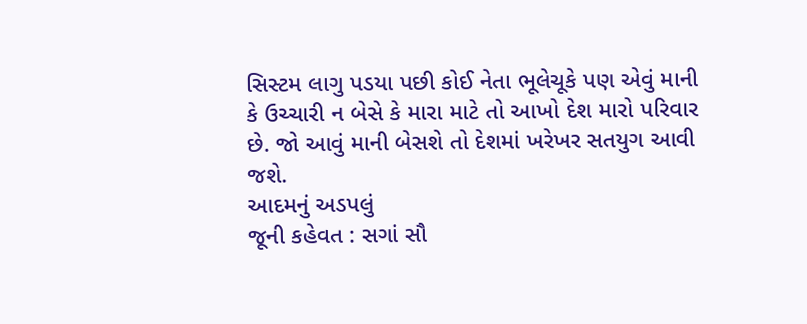સિસ્ટમ લાગુ પડયા પછી કોઈ નેતા ભૂલેચૂકે પણ એવું માની કે ઉચ્ચારી ન બેસે કે મારા માટે તો આખો દેશ મારો પરિવાર છે. જો આવું માની બેસશે તો દેશમાં ખરેખર સતયુગ આવી જશે.
આદમનું અડપલું
જૂની કહેવત : સગાં સૌ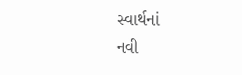સ્વાર્થનાં
નવી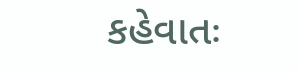કહેવાતઃ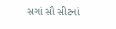સગાં સૌ સીટનાં